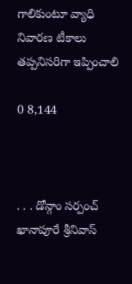గాలికుంటూ వ్యాధి నివారణ టీకాలు తప్పనిసరిగా ఇప్పించాలి

0 8,144



. . . డోన్గాం సర్పంచ్ ఖానాపూరే శ్రీనివాస్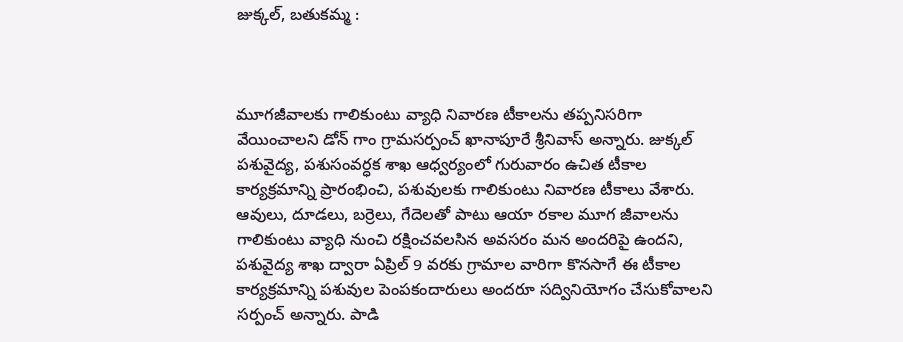జుక్కల్, బతుకమ్మ :



మూగజీవాలకు గాలికుంటు వ్యాధి నివారణ టీకాలను తప్పనిసరిగా వేయించాలని డోన్ గాం గ్రామసర్పంచ్ ఖానాపూరే శ్రీనివాస్ అన్నారు. జుక్కల్ పశువైద్య, పశుసంవర్ధక శాఖ ఆధ్వర్యంలో గురువారం ఉచిత టీకాల కార్యక్రమాన్ని ప్రారంభించి, పశువులకు గాలికుంటు నివారణ టీకాలు వేశారు. ఆవులు, దూడలు, బర్రెలు, గేదెలతో పాటు ఆయా రకాల మూగ జీవాలను గాలికుంటు వ్యాధి నుంచి రక్షించవలసిన అవసరం మన అందరిపై ఉందని, పశువైద్య శాఖ ద్వారా ఏప్రిల్ 9 వరకు గ్రామాల వారిగా కొనసాగే ఈ టీకాల కార్యక్రమాన్ని పశువుల పెంపకందారులు అందరూ సద్వినియోగం చేసుకోవాలని సర్పంచ్ అన్నారు. పాడి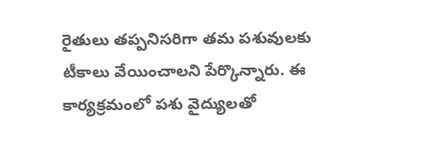రైతులు తప్పనిసరిగా తమ పశువులకు టీకాలు వేయించాలని పేర్కొన్నారు. ఈ కార్యక్రమంలో పశు వైద్యులతో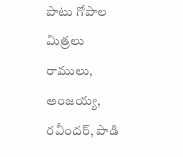పాటు గోపాల మిత్రలు రాములు, అంజయ్య, రవీందర్, పాడి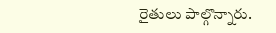రైతులు పాల్గొన్నారు.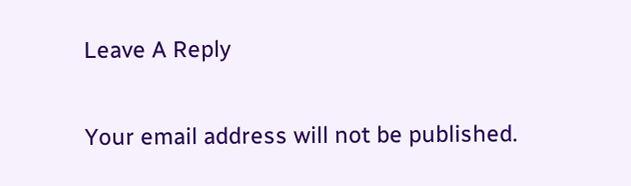Leave A Reply

Your email address will not be published.